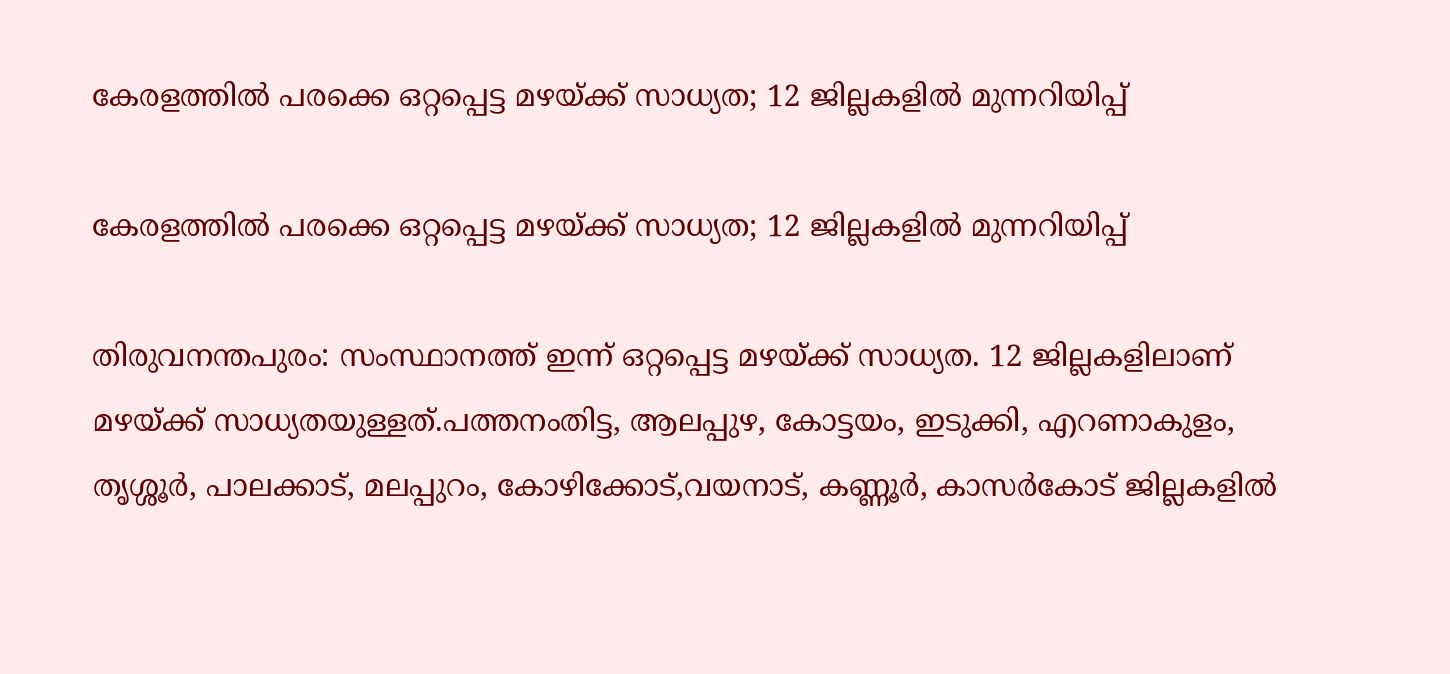കേരളത്തില്‍ പരക്കെ ഒറ്റപ്പെട്ട മഴയ്ക്ക് സാധ്യത; 12 ജില്ലകളില്‍ മുന്നറിയിപ്പ്

കേരളത്തില്‍ പരക്കെ ഒറ്റപ്പെട്ട മഴയ്ക്ക് സാധ്യത; 12 ജില്ലകളില്‍ മുന്നറിയിപ്പ്

തിരുവനന്തപുരം: സംസ്ഥാനത്ത് ഇന്ന് ഒറ്റപ്പെട്ട മഴയ്ക്ക് സാധ്യത. 12 ജില്ലകളിലാണ് മഴയ്ക്ക് സാധ്യതയുള്ളത്.പത്തനംതിട്ട, ആലപ്പുഴ, കോട്ടയം, ഇടുക്കി, എറണാകുളം, തൃശ്ശൂര്‍, പാലക്കാട്, മലപ്പുറം, കോഴിക്കോട്,വയനാട്, കണ്ണൂര്‍, കാസര്‍കോട് ജില്ലകളില്‍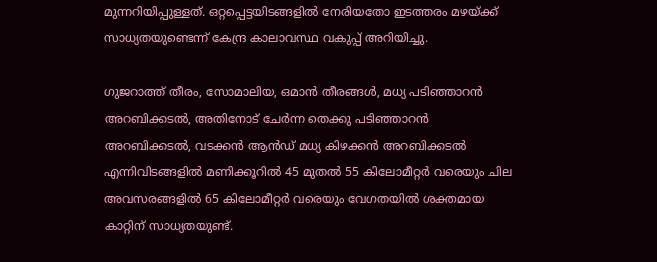മുന്നറിയിപ്പുള്ളത്. ഒറ്റപ്പെട്ടയിടങ്ങളില്‍ നേരിയതോ ഇടത്തരം മഴയ്ക്ക് സാധ്യതയുണ്ടെന്ന് കേന്ദ്ര കാലാവസ്ഥ വകുപ്പ് അറിയിച്ചു.

ഗുജറാത്ത് തീരം, സോമാലിയ, ഒമാന്‍ തീരങ്ങള്‍, മധ്യ പടിഞ്ഞാറന്‍ അറബിക്കടല്‍, അതിനോട് ചേര്‍ന്ന തെക്കു പടിഞ്ഞാറന്‍ അറബിക്കടല്‍, വടക്കന്‍ ആന്‍ഡ് മധ്യ കിഴക്കന്‍ അറബിക്കടല്‍ എന്നിവിടങ്ങളില്‍ മണിക്കൂറില്‍ 45 മുതല്‍ 55 കിലോമീറ്റര്‍ വരെയും ചില അവസരങ്ങളില്‍ 65 കിലോമീറ്റര്‍ വരെയും വേഗതയില്‍ ശക്തമായ കാറ്റിന് സാധ്യതയുണ്ട്.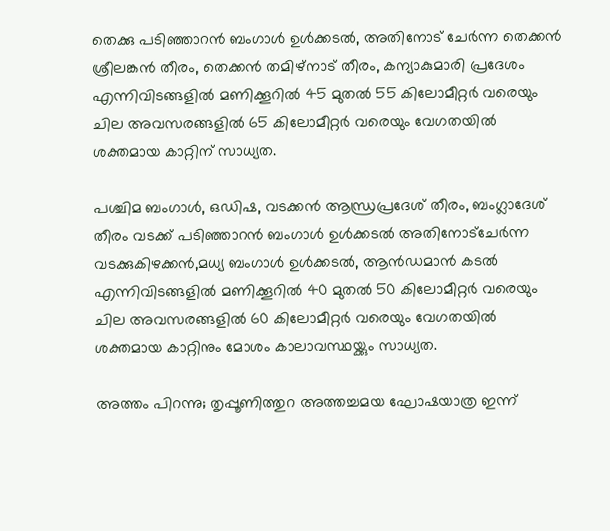തെക്കു പടിഞ്ഞാറന്‍ ബംഗാള്‍ ഉള്‍ക്കടല്‍, അതിനോട് ചേര്‍ന്ന തെക്കന്‍ ശ്രീലങ്കന്‍ തീരം, തെക്കന്‍ തമിഴ്നാട് തീരം, കന്യാകുമാരി പ്രദേശം എന്നിവിടങ്ങളില്‍ മണിക്കൂറില്‍ 45 മുതല്‍ 55 കിലോമീറ്റര്‍ വരെയും ചില അവസരങ്ങളില്‍ 65 കിലോമീറ്റര്‍ വരെയും വേഗതയില്‍ ശക്തമായ കാറ്റിന് സാധ്യത.

പശ്ചിമ ബംഗാള്‍, ഒഡിഷ, വടക്കന്‍ ആന്ധ്രപ്രദേശ് തീരം, ബംഗ്ലാദേശ് തീരം വടക്ക് പടിഞ്ഞാറന്‍ ബംഗാള്‍ ഉള്‍ക്കടല്‍ അതിനോട്ചേര്‍ന്ന വടക്കുകിഴക്കന്‍,മധ്യ ബംഗാള്‍ ഉള്‍ക്കടല്‍, ആന്‍ഡമാന്‍ കടല്‍ എന്നിവിടങ്ങളില്‍ മണിക്കൂറില്‍ 40 മുതല്‍ 50 കിലോമീറ്റര്‍ വരെയും ചില അവസരങ്ങളില്‍ 60 കിലോമീറ്റര്‍ വരെയും വേഗതയില്‍ ശക്തമായ കാറ്റിനും മോശം കാലാവസ്ഥയ്ക്കും സാധ്യത.

അത്തം പിറന്നു; തൃപ്പൂണിത്തുറ അത്തച്ചമയ ഘോഷയാത്ര ഇന്ന്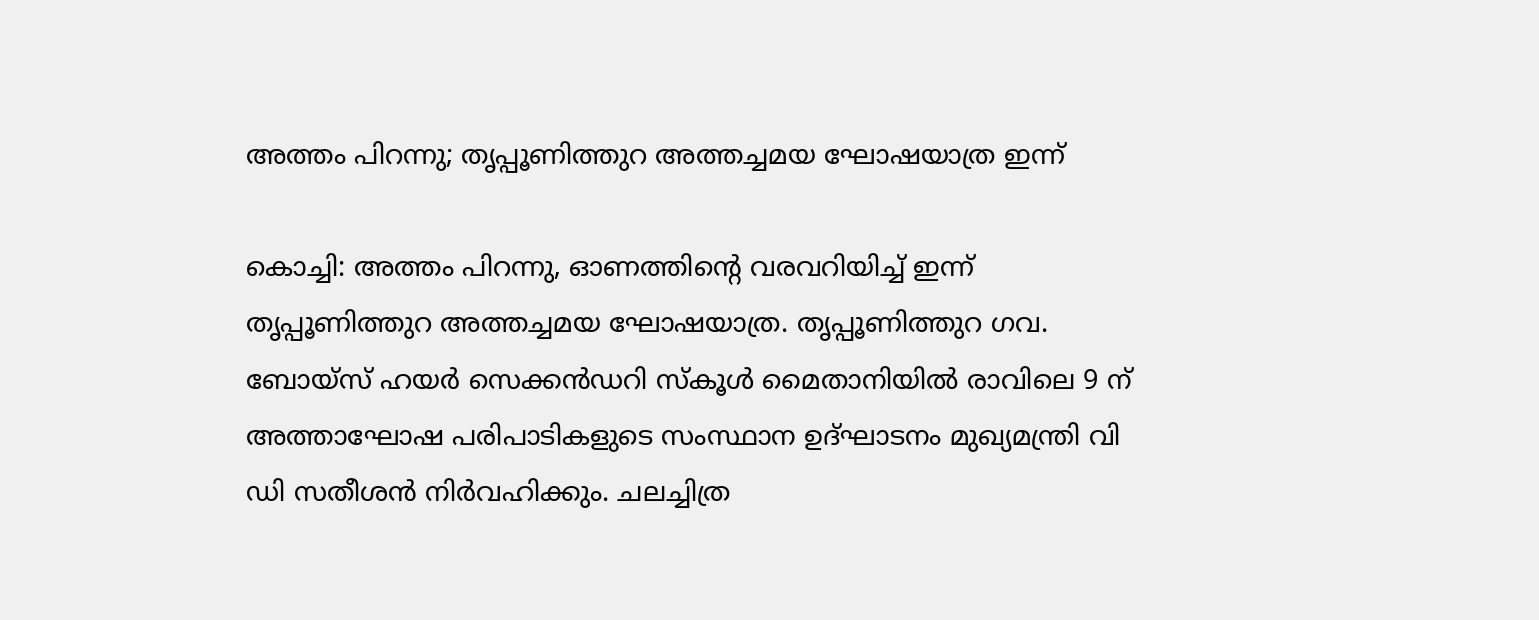അത്തം പിറന്നു; തൃപ്പൂണിത്തുറ അത്തച്ചമയ ഘോഷയാത്ര ഇന്ന്

കൊച്ചി: അത്തം പിറന്നു, ഓണത്തിന്റെ വരവറിയിച്ച് ഇന്ന് തൃപ്പൂണിത്തുറ അത്തച്ചമയ ഘോഷയാത്ര. തൃപ്പൂണിത്തുറ ഗവ. ബോയ്‌സ് ഹയര്‍ സെക്കന്‍ഡറി സ്‌കൂള്‍ മൈതാനിയില്‍ രാവിലെ 9 ന് അത്താഘോഷ പരിപാടികളുടെ സംസ്ഥാന ഉദ്ഘാടനം മുഖ്യമന്ത്രി വി ഡി സതീശന്‍ നിര്‍വഹിക്കും. ചലച്ചിത്ര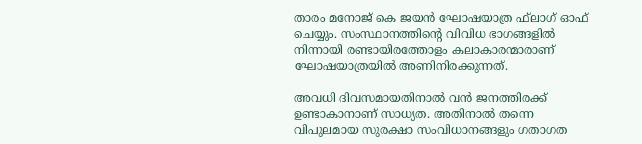താരം മനോജ് കെ ജയന്‍ ഘോഷയാത്ര ഫ്‌ലാഗ് ഓഫ് ചെയ്യും. സംസ്ഥാനത്തിന്റെ വിവിധ ഭാഗങ്ങളില്‍ നിന്നായി രണ്ടായിരത്തോളം കലാകാരന്മാരാണ് ഘോഷയാത്രയില്‍ അണിനിരക്കുന്നത്.

അവധി ദിവസമായതിനാല്‍ വന്‍ ജനത്തിരക്ക് ഉണ്ടാകാനാണ് സാധ്യത. അതിനാല്‍ തന്നെ വിപുലമായ സുരക്ഷാ സംവിധാനങ്ങളും ഗതാഗത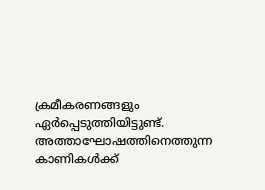ക്രമീകരണങ്ങളും ഏര്‍പ്പെടുത്തിയിട്ടുണ്ട്. അത്താഘോഷത്തിനെത്തുന്ന കാണികള്‍ക്ക്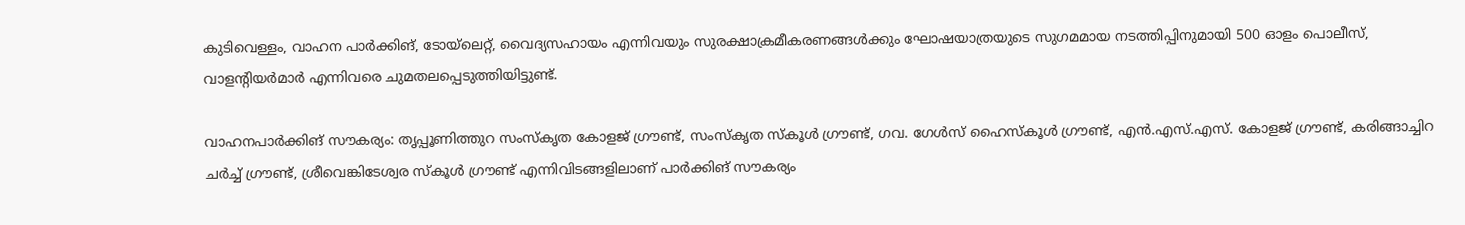കുടിവെള്ളം, വാഹന പാര്‍ക്കിങ്, ടോയ്ലെറ്റ്, വൈദ്യസഹായം എന്നിവയും സുരക്ഷാക്രമീകരണങ്ങള്‍ക്കും ഘോഷയാത്രയുടെ സുഗമമായ നടത്തിപ്പിനുമായി 500 ഓളം പൊലീസ്, വാളന്റിയര്‍മാര്‍ എന്നിവരെ ചുമതലപ്പെടുത്തിയിട്ടുണ്ട്.

വാഹനപാര്‍ക്കിങ് സൗകര്യം: തൃപ്പൂണിത്തുറ സംസ്‌കൃത കോളജ് ഗ്രൗണ്ട്, സംസ്‌കൃത സ്‌കൂള്‍ ഗ്രൗണ്ട്, ഗവ. ഗേള്‍സ് ഹൈസ്‌കൂള്‍ ഗ്രൗണ്ട്, എന്‍.എസ്.എസ്. കോളജ് ഗ്രൗണ്ട്, കരിങ്ങാച്ചിറ ചര്‍ച്ച് ഗ്രൗണ്ട്, ശ്രീവെങ്കിടേശ്വര സ്‌കൂള്‍ ഗ്രൗണ്ട് എന്നിവിടങ്ങളിലാണ് പാര്‍ക്കിങ് സൗകര്യം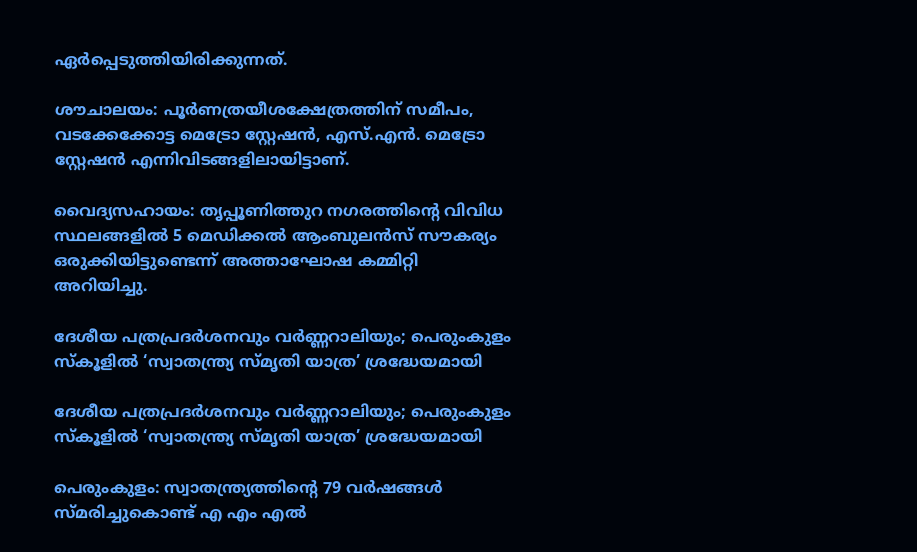ഏര്‍പ്പെടുത്തിയിരിക്കുന്നത്.

ശൗചാലയം: പൂര്‍ണത്രയീശക്ഷേത്രത്തിന് സമീപം, വടക്കേക്കോട്ട മെട്രോ സ്റ്റേഷന്‍, എസ്.എന്‍. മെട്രോ സ്റ്റേഷന്‍ എന്നിവിടങ്ങളിലായിട്ടാണ്.

വൈദ്യസഹായം: തൃപ്പൂണിത്തുറ നഗരത്തിന്റെ വിവിധ സ്ഥലങ്ങളില്‍ 5 മെഡിക്കല്‍ ആംബുലന്‍സ് സൗകര്യം ഒരുക്കിയിട്ടുണ്ടെന്ന് അത്താഘോഷ കമ്മിറ്റി അറിയിച്ചു.

ദേശീയ പത്രപ്രദർശനവും വർണ്ണറാലിയും; പെരുംകുളം സ്കൂളിൽ ‘സ്വാതന്ത്ര്യ സ്മൃതി യാത്ര’ ശ്രദ്ധേയമായി

ദേശീയ പത്രപ്രദർശനവും വർണ്ണറാലിയും; പെരുംകുളം സ്കൂളിൽ ‘സ്വാതന്ത്ര്യ സ്മൃതി യാത്ര’ ശ്രദ്ധേയമായി

പെരുംകുളം: സ്വാതന്ത്ര്യത്തിന്റെ 79 വർഷങ്ങൾ സ്മരിച്ചുകൊണ്ട് എ എം എൽ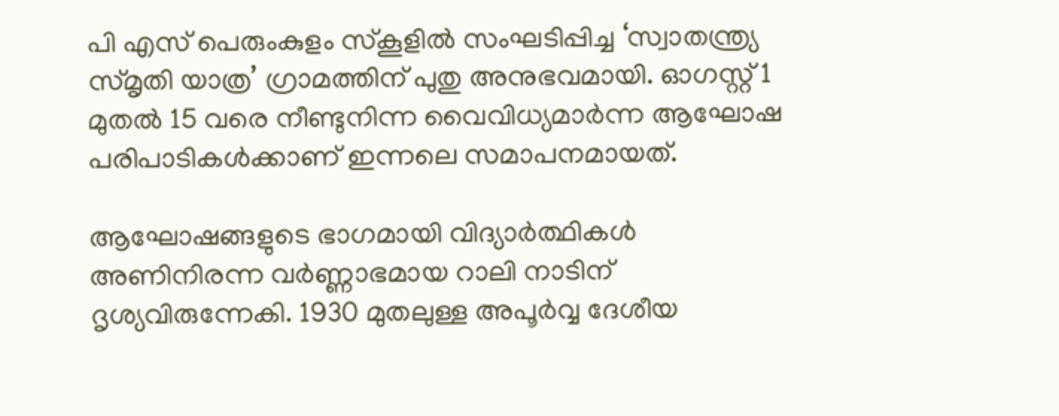പി എസ് പെരുംകുളം സ്കൂളിൽ സംഘടിപ്പിച്ച ‘സ്വാതന്ത്ര്യ സ്മൃതി യാത്ര’ ഗ്രാമത്തിന് പുതു അനുഭവമായി. ഓഗസ്റ്റ് 1 മുതൽ 15 വരെ നീണ്ടുനിന്ന വൈവിധ്യമാർന്ന ആഘോഷ പരിപാടികൾക്കാണ് ഇന്നലെ സമാപനമായത്.

ആഘോഷങ്ങളുടെ ഭാഗമായി വിദ്യാർത്ഥികൾ അണിനിരന്ന വർണ്ണാഭമായ റാലി നാടിന് ദൃശ്യവിരുന്നേകി. 1930 മുതലുള്ള അപൂർവ്വ ദേശീയ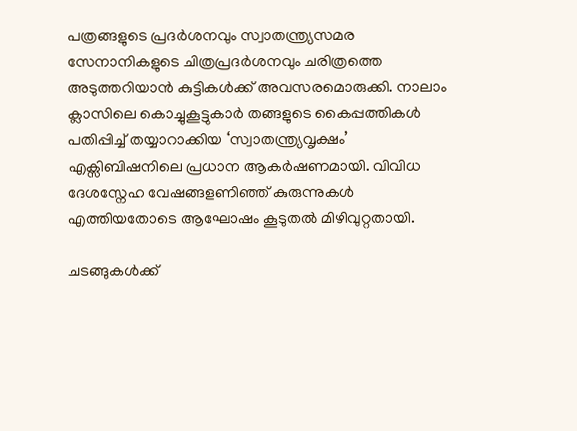പത്രങ്ങളുടെ പ്രദർശനവും സ്വാതന്ത്ര്യസമര സേനാനികളുടെ ചിത്രപ്രദർശനവും ചരിത്രത്തെ അടുത്തറിയാൻ കുട്ടികൾക്ക് അവസരമൊരുക്കി. നാലാം ക്ലാസിലെ കൊച്ചുകൂട്ടുകാർ തങ്ങളുടെ കൈപ്പത്തികൾ പതിപ്പിച്ച് തയ്യാറാക്കിയ ‘സ്വാതന്ത്ര്യവൃക്ഷം’ എക്സിബിഷനിലെ പ്രധാന ആകർഷണമായി. വിവിധ ദേശസ്നേഹ വേഷങ്ങളണിഞ്ഞ് കുരുന്നുകൾ എത്തിയതോടെ ആഘോഷം കൂടുതൽ മിഴിവുറ്റതായി.

ചടങ്ങുകൾക്ക്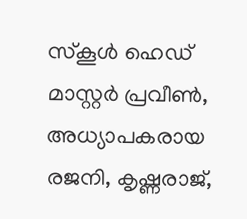സ്കൂൾ ഹെഡ് മാസ്റ്റർ പ്രവീൺ, അധ്യാപകരായ രജനി, കൃഷ്ണരാജ്,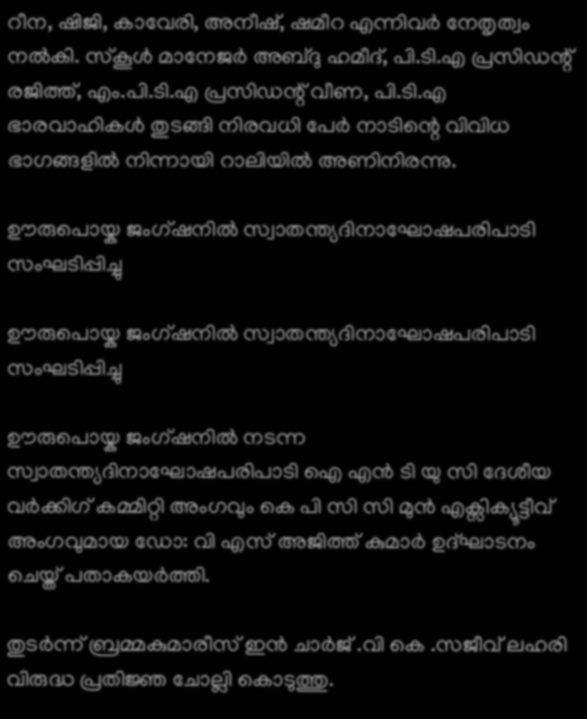റീന, ഷിജി, കാവേരി, അനീഷ്, ഷമീറ എന്നിവർ നേതൃത്വം നൽകി. സ്കൂൾ മാനേജർ അബ്ദു ഹമീദ്, പി.ടി.എ പ്രസിഡന്റ് രജിത്ത്, എം.പി.ടി.എ പ്രസിഡന്റ് വീണ, പി.ടി.എ ഭാരവാഹികൾ തുടങ്ങി നിരവധി പേർ നാടിന്റെ വിവിധ ഭാഗങ്ങളിൽ നിന്നായി റാലിയിൽ അണിനിരന്നു.

ഊരുപൊയ്ക ജംഗ്‌ഷനിൽ സ്വാതന്ത്യദിനാഘോഷപരിപാടി സംഘടിപ്പിച്ചു

ഊരുപൊയ്ക ജംഗ്‌ഷനിൽ സ്വാതന്ത്യദിനാഘോഷപരിപാടി സംഘടിപ്പിച്ചു

ഊരുപൊയ്ക ജംഗ്‌ഷനിൽ നടന്ന സ്വാതന്ത്യദിനാഘോഷപരിപാടി ഐ എൻ ടി യു സി ദേശീയ വർക്കിഗ് കമ്മിറ്റി അംഗവും കെ പി സി സി മുൻ എക്സിക്യൂട്ടീവ് അംഗവുമായ ഡോ: വി എസ് അജിത്ത് കുമാർ ഉദ്ഘാടനം ചെയ്ത് പതാകയർത്തി.

തുടർന്ന് ബ്രമ്മകുമാരീസ് ഇൻ ചാർജ് .വി കെ .സജീവ് ലഹരി വിരുദ്ധ പ്രതിജ്ഞ ചോല്ലി കൊടുത്തു.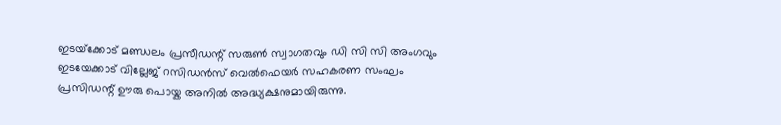ഇടയ്‌ക്കോട് മണ്ഡലം പ്രസീഡന്റ് സരുൺ സ്വാഗതവും ഡി സി സി അംഗവും ഇടയേക്കാട് വില്ലേജ് റസിഡൻസ് വെൽഫെയർ സഹകരണ സംഘം പ്രസിഡന്റ് ഊരു പൊയ്ക അനിൽ അദ്ധ്യക്ഷനുമായിരുന്നു.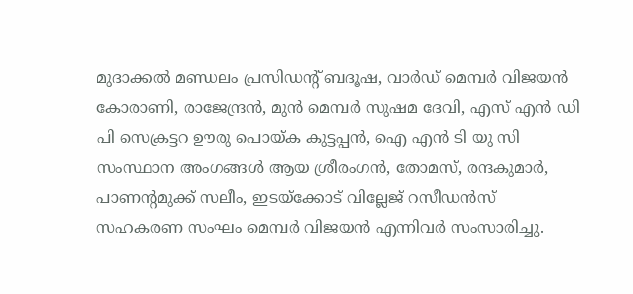മുദാക്കൽ മണ്ഡലം പ്രസിഡന്റ് ബദൂഷ, വാർഡ് മെമ്പർ വിജയൻ കോരാണി, രാജേന്ദ്രൻ, മുൻ മെമ്പർ സുഷമ ദേവി, എസ് എൻ ഡി പി സെക്രട്ടറ ഊരു പൊയ്ക കുട്ടപ്പൻ, ഐ എൻ ടി യു സി സംസ്ഥാന അംഗങ്ങൾ ആയ ശ്രീരംഗൻ, തോമസ്‌, രന്ദകുമാർ, പാണന്റമുക്ക് സലീം, ഇടയ്‌ക്കോട് വില്ലേജ് റസീഡൻസ് സഹകരണ സംഘം മെമ്പർ വിജയൻ എന്നിവർ സംസാരിച്ചു.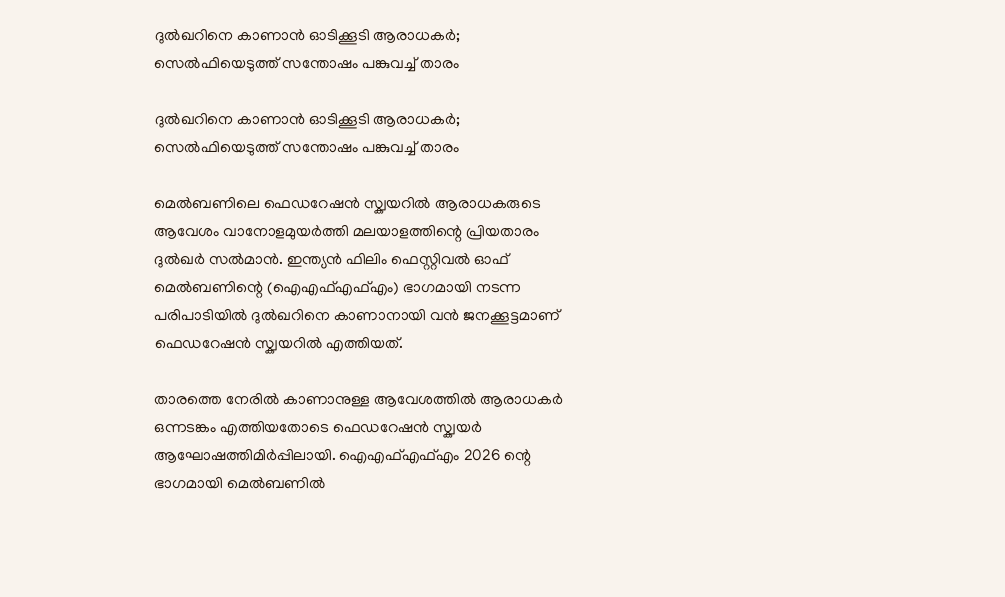ദുൽഖറിനെ കാണാൻ ഓടിക്കൂടി ആരാധകർ; സെൽഫിയെടുത്ത് സന്തോഷം പങ്കുവച്ച് താരം

ദുൽഖറിനെ കാണാൻ ഓടിക്കൂടി ആരാധകർ; സെൽഫിയെടുത്ത് സന്തോഷം പങ്കുവച്ച് താരം

മെൽബണിലെ ഫെഡറേഷൻ സ്ക്വയറിൽ ആരാധകരുടെ ആവേശം വാനോളമുയർത്തി മലയാളത്തിന്റെ പ്രിയതാരം ദുൽഖർ സൽമാൻ. ഇന്ത്യൻ ഫിലിം ഫെസ്റ്റിവൽ ഓഫ് മെൽബണിന്റെ (ഐഎഫ്എഫ്എം) ഭാഗമായി നടന്ന പരിപാടിയിൽ ദുൽഖറിനെ കാണാനായി വൻ ജനക്കൂട്ടമാണ് ഫെഡറേഷൻ സ്ക്വയറിൽ എത്തിയത്.

താരത്തെ നേരിൽ കാണാനുള്ള ആവേശത്തിൽ ആരാധകർ ഒന്നടങ്കം എത്തിയതോടെ ഫെഡറേഷൻ സ്ക്വയർ ആഘോഷത്തിമിർപ്പിലായി. ഐഎഫ്എഫ്എം 2026 ന്റെ ഭാഗമായി മെൽബണിൽ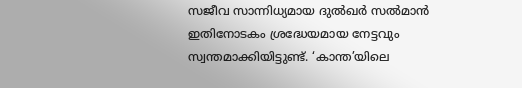സജീവ സാന്നിധ്യമായ ദുൽഖർ സൽമാൻ ഇതിനോടകം ശ്രദ്ധേയമായ നേട്ടവും സ്വന്തമാക്കിയിട്ടുണ്ട്. ‘കാന്ത’യിലെ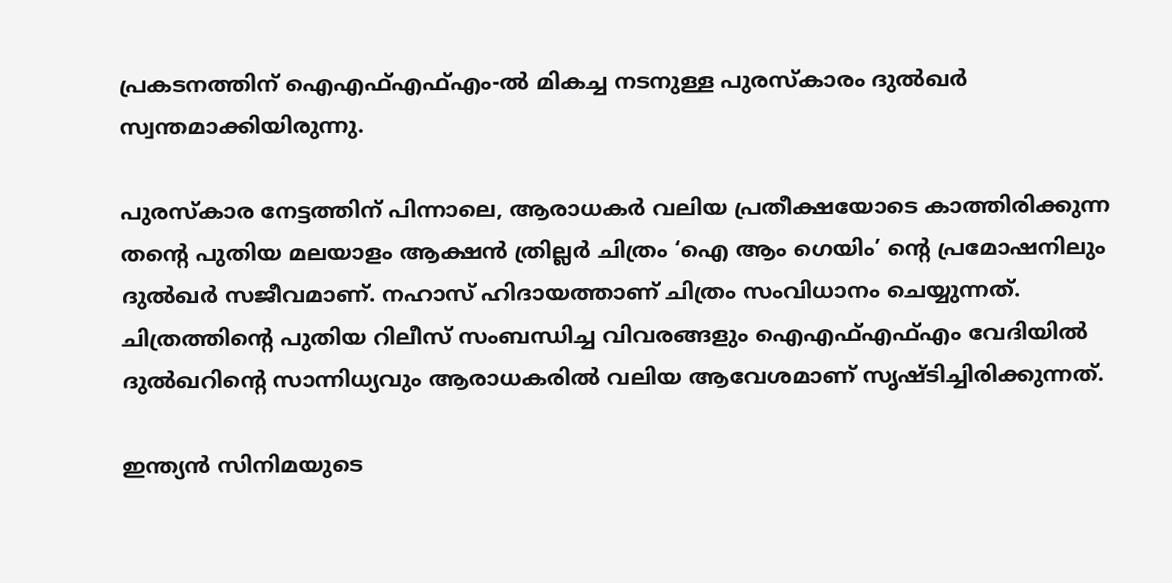പ്രകടനത്തിന് ഐഎഫ്എഫ്എം-ൽ മികച്ച നടനുള്ള പുരസ്കാരം ദുൽഖർ സ്വന്തമാക്കിയിരുന്നു.

പുരസ്കാര നേട്ടത്തിന് പിന്നാലെ, ആരാധകർ വലിയ പ്രതീക്ഷയോടെ കാത്തിരിക്കുന്ന തൻ്റെ പുതിയ മലയാളം ആക്ഷൻ ത്രില്ലർ ചിത്രം ‘ഐ ആം ഗെയിം’ ന്റെ പ്രമോഷനിലും ദുൽഖർ സജീവമാണ്. നഹാസ് ഹിദായത്താണ് ചിത്രം സംവിധാനം ചെയ്യുന്നത്. ചിത്രത്തിന്റെ പുതിയ റിലീസ് സംബന്ധിച്ച വിവരങ്ങളും ഐഎഫ്എഫ്എം വേദിയിൽ ദുൽഖറിന്റെ സാന്നിധ്യവും ആരാധകരിൽ വലിയ ആവേശമാണ് സൃഷ്ടിച്ചിരിക്കുന്നത്.

ഇന്ത്യൻ സിനിമയുടെ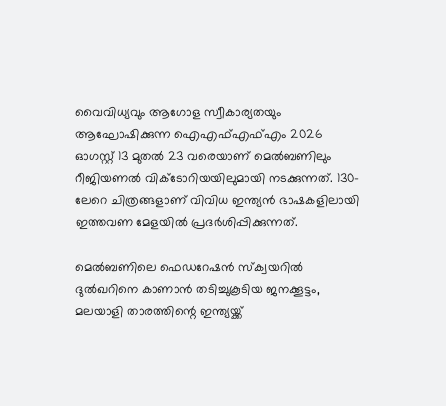വൈവിധ്യവും ആഗോള സ്വീകാര്യതയും ആഘോഷിക്കുന്ന ഐഎഫ്എഫ്എം 2026 ഓഗസ്റ്റ് 13 മുതൽ 23 വരെയാണ് മെൽബണിലും റീജിയണൽ വിക്ടോറിയയിലുമായി നടക്കുന്നത്. 130-ലേറെ ചിത്രങ്ങളാണ് വിവിധ ഇന്ത്യൻ ഭാഷകളിലായി ഇത്തവണ മേളയിൽ പ്രദർശിപ്പിക്കുന്നത്.

മെൽബണിലെ ഫെഡറേഷൻ സ്ക്വയറിൽ ദുൽഖറിനെ കാണാൻ തടിച്ചുകൂടിയ ജനക്കൂട്ടം, മലയാളി താരത്തിന്റെ ഇന്ത്യയ്ക്ക്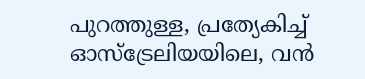പുറത്തുള്ള, പ്രത്യേകിച്ച് ഓസ്‌ട്രേലിയയിലെ, വൻ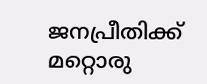ജനപ്രീതിക്ക് മറ്റൊരു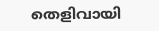തെളിവായി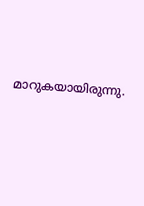മാറുകയായിരുന്നു.